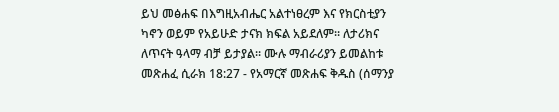ይህ መፅሐፍ በእግዚአብሔር አልተነፀረም እና የክርስቲያን ካኖን ወይም የአይሁድ ታናክ ክፍል አይደለም። ለታሪክና ለጥናት ዓላማ ብቻ ይታያል። ሙሉ ማብራሪያን ይመልከቱ መጽሐፈ ሲራክ 18:27 - የአማርኛ መጽሐፍ ቅዱስ (ሰማንያ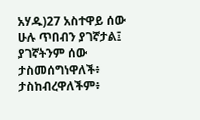አሃዱ)27 አስተዋይ ሰው ሁሉ ጥበብን ያገኛታል፤ ያገኛትንም ሰው ታስመሰግነዋለች፥ ታስከብረዋለችም፥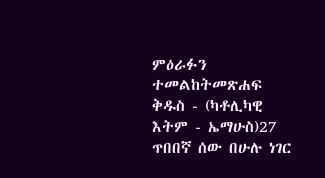ምዕራፉን ተመልከትመጽሐፍ ቅዱስ - (ካቶሊካዊ እትም - ኤማሁስ)27 ጥበበኛ ሰው በሁሉ ነገር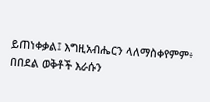ይጠነቀቃል፤ እግዚአብሔርን ላለማስቀየምም፥ በበደል ወቅቶች እራሱን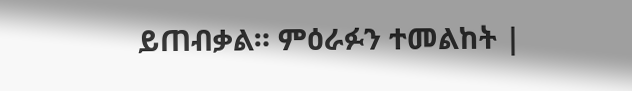ይጠብቃል። ምዕራፉን ተመልከት |